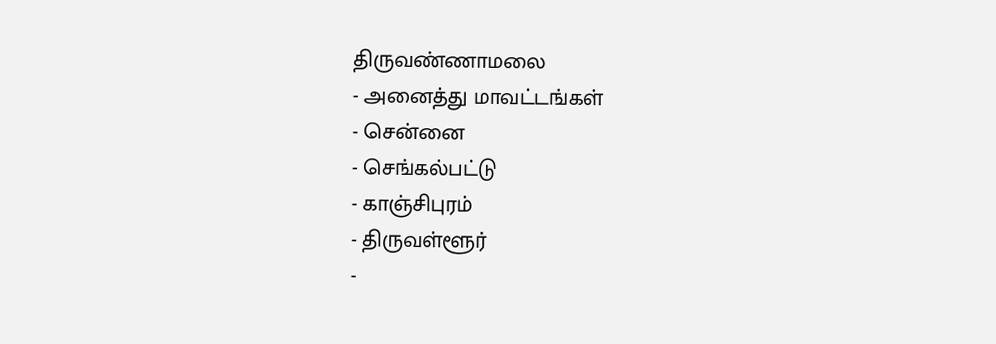திருவண்ணாமலை
- அனைத்து மாவட்டங்கள்
- சென்னை
- செங்கல்பட்டு
- காஞ்சிபுரம்
- திருவள்ளூர்
-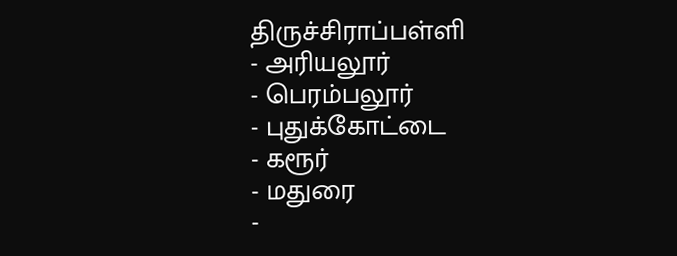திருச்சிராப்பள்ளி
- அரியலூர்
- பெரம்பலூர்
- புதுக்கோட்டை
- கரூர்
- மதுரை
-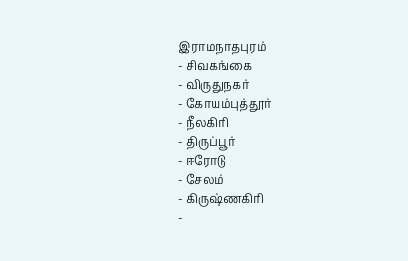இராமநாதபுரம்
- சிவகங்கை
- விருதுநகர்
- கோயம்புத்தூர்
- நீலகிரி
- திருப்பூர்
- ஈரோடு
- சேலம்
- கிருஷ்ணகிரி
-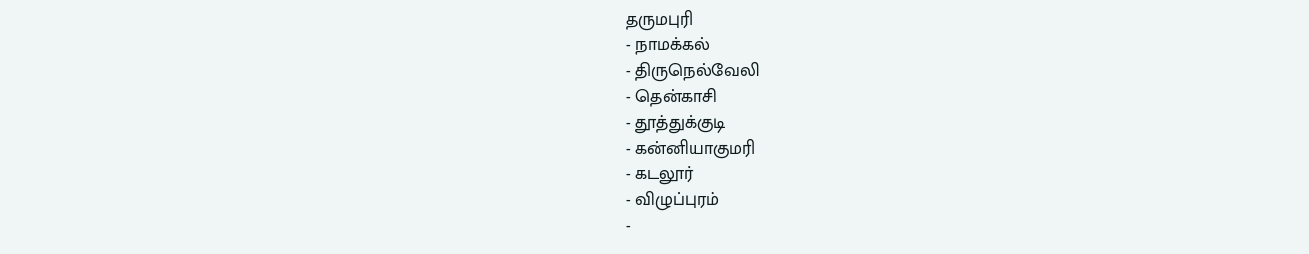தருமபுரி
- நாமக்கல்
- திருநெல்வேலி
- தென்காசி
- தூத்துக்குடி
- கன்னியாகுமரி
- கடலூர்
- விழுப்புரம்
-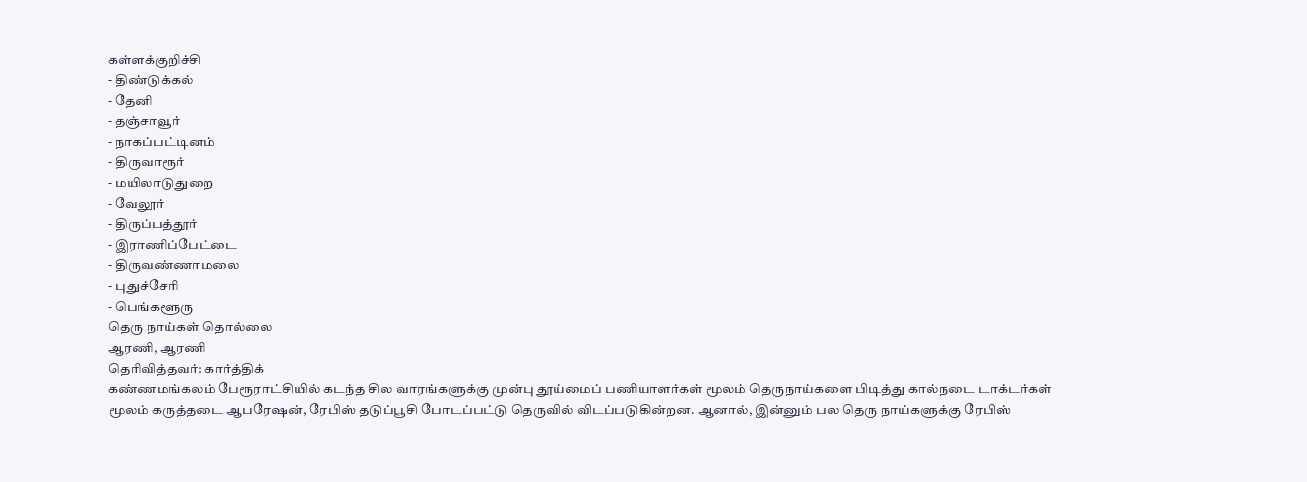கள்ளக்குறிச்சி
- திண்டுக்கல்
- தேனி
- தஞ்சாவூர்
- நாகப்பட்டினம்
- திருவாரூர்
- மயிலாடுதுறை
- வேலூர்
- திருப்பத்தூர்
- இராணிப்பேட்டை
- திருவண்ணாமலை
- புதுச்சேரி
- பெங்களூரு
தெரு நாய்கள் தொல்லை
ஆரணி, ஆரணி
தெரிவித்தவர்: கார்த்திக்
கண்ணமங்கலம் பேரூராட்சியில் கடந்த சில வாரங்களுக்கு முன்பு தூய்மைப் பணியாளர்கள் மூலம் தெருநாய்களை பிடித்து கால்நடை டாக்டர்கள் மூலம் கருத்தடை ஆபரேஷன், ரேபிஸ் தடுப்பூசி போடப்பட்டு தெருவில் விடப்படுகின்றன. ஆனால், இன்னும் பல தெரு நாய்களுக்கு ரேபிஸ்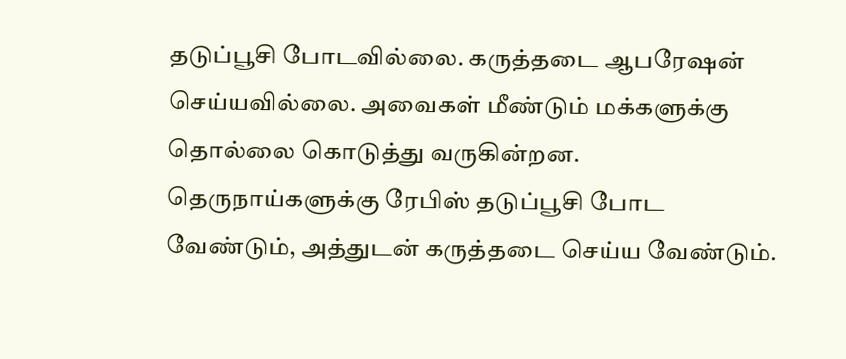தடுப்பூசி போடவில்லை. கருத்தடை ஆபரேஷன் செய்யவில்லை. அவைகள் மீண்டும் மக்களுக்கு தொல்லை கொடுத்து வருகின்றன. தெருநாய்களுக்கு ரேபிஸ் தடுப்பூசி போட வேண்டும், அத்துடன் கருத்தடை செய்ய வேண்டும்.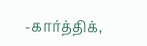-கார்த்திக்,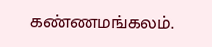கண்ணமங்கலம்.